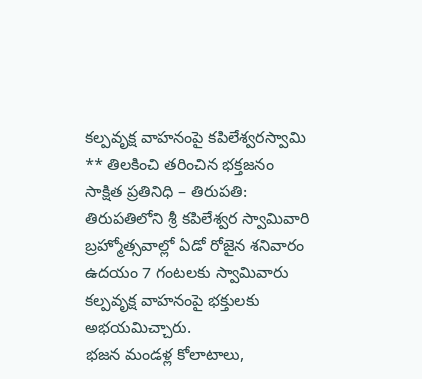కల్పవృక్ష వాహనంపై కపిలేశ్వరస్వామి
** తిలకించి తరించిన భక్తజనం
సాక్షిత ప్రతినిధి – తిరుపతి: తిరుపతిలోని శ్రీ కపిలేశ్వర స్వామివారి బ్రహ్మోత్సవాల్లో ఏడో రోజైన శనివారం ఉదయం 7 గంటలకు స్వామివారు కల్పవృక్ష వాహనంపై భక్తులకు అభయమిచ్చారు.
భజన మండళ్ల కోలాటాలు,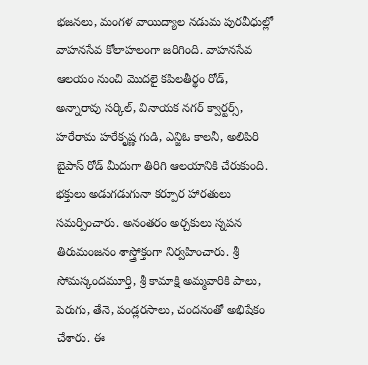భజనలు, మంగళ వాయిద్యాల నడుమ పురవీధుల్లో వాహనసేవ కోలాహలంగా జరిగింది. వాహనసేవ ఆలయం నుంచి మొదలై కపిలతీర్థం రోడ్, అన్నారావు సర్కిల్, వినాయక నగర్ క్వార్టర్స్, హరేరామ హరేకృష్ణ గుడి, ఎన్జిఓ కాలనీ, అలిపిరి బైపాస్ రోడ్ మీదుగా తిరిగి ఆలయానికి చేరుకుంది. భక్తులు అడుగడుగునా కర్పూర హారతులు సమర్పించారు. అనంతరం అర్చకులు స్నపన తిరుమంజనం శాస్త్రోక్తంగా నిర్వహించారు. శ్రీ సోమస్కందమూర్తి, శ్రీ కామాక్షి అమ్మవారికి పాలు, పెరుగు, తేనె, పండ్లరసాలు, చందనంతో అభిషేకం చేశారు. ఈ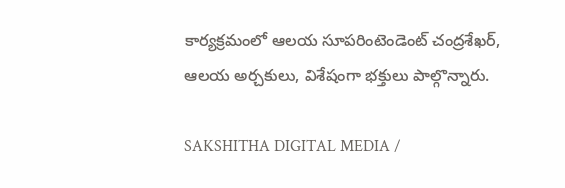కార్యక్రమంలో ఆలయ సూపరింటెండెంట్ చంద్రశేఖర్, ఆలయ అర్చకులు, విశేషంగా భక్తులు పాల్గొన్నారు.

SAKSHITHA DIGITAL MEDIA /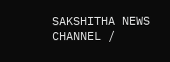SAKSHITHA NEWS CHANNEL /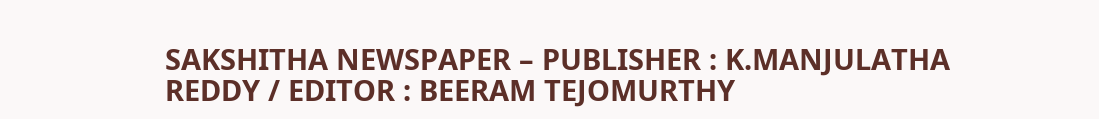SAKSHITHA NEWSPAPER – PUBLISHER : K.MANJULATHA REDDY / EDITOR : BEERAM TEJOMURTHY